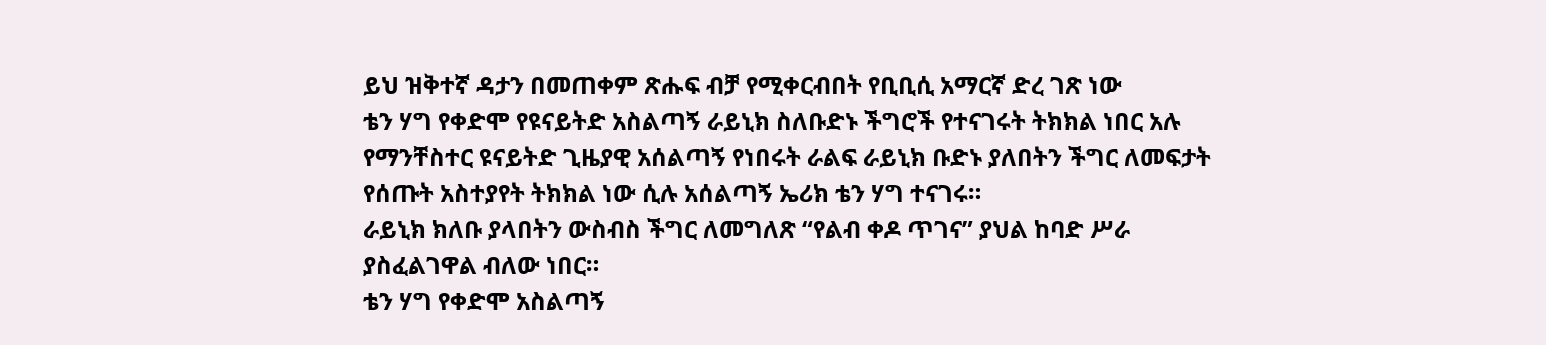ይህ ዝቅተኛ ዳታን በመጠቀም ጽሑፍ ብቻ የሚቀርብበት የቢቢሲ አማርኛ ድረ ገጽ ነው
ቴን ሃግ የቀድሞ የዩናይትድ አስልጣኝ ራይኒክ ስለቡድኑ ችግሮች የተናገሩት ትክክል ነበር አሉ
የማንቸስተር ዩናይትድ ጊዜያዊ አሰልጣኝ የነበሩት ራልፍ ራይኒክ ቡድኑ ያለበትን ችግር ለመፍታት የሰጡት አስተያየት ትክክል ነው ሲሉ አሰልጣኝ ኤሪክ ቴን ሃግ ተናገሩ።
ራይኒክ ክለቡ ያላበትን ውስብስ ችግር ለመግለጽ “የልብ ቀዶ ጥገና” ያህል ከባድ ሥራ ያስፈልገዋል ብለው ነበር።
ቴን ሃግ የቀድሞ አስልጣኝ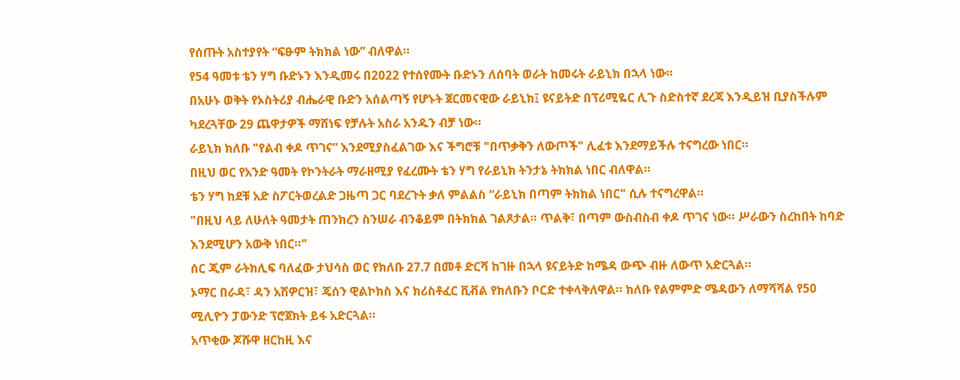የሰጡት አስተያየት “ፍፁም ትክክል ነው” ብለዋል።
የ54 ዓመቱ ቴን ሃግ ቡድኑን እንዲመሩ በ2022 የተሰየሙት ቡድኑን ለሰባት ወራት ከመሩት ራይኒክ በኋላ ነው።
በአሁኑ ወቅት የኦስትሪያ ብሔራዊ ቡድን አሰልጣኝ የሆኑት ጀርመናዊው ራይኒክ፤ ዩናይትድ በፕሪሚዬር ሊጉ ስድስተኛ ደረጃ እንዲይዝ ቢያስችሉም ካደረጓቸው 29 ጨዋታዎች ማሸነፍ የቻሉት አስራ አንዱን ብቻ ነው።
ራይኒክ ክለቡ "የልብ ቀዶ ጥገና” እንደሚያስፈልገው እና ችግሮቹ "በጥቃቅን ለውጦች" ሊፈቱ እንደማይችሉ ተናግረው ነበር።
በዚህ ወር የአንድ ዓመት የኮንትራት ማራዘሚያ የፈረሙት ቴን ሃግ የራይኒክ ትንታኔ ትክክል ነበር ብለዋል።
ቴን ሃግ ከደቹ አድ ስፖርትወረልድ ጋዜጣ ጋር ባደረጉት ቃለ ምልልስ “ራይኒክ በጣም ትክክል ነበር" ሲሉ ተናግረዋል።
"በዚህ ላይ ለሁለት ዓመታት ጠንክረን ስንሠራ ብንቆይም በትክክል ገልጾታል። ጥልቅ፣ በጣም ውስብስብ ቀዶ ጥገና ነው። ሥራውን ስረከበት ከባድ እንደሚሆን አውቅ ነበር።"
ሰር ጂም ራትክሊፍ ባለፈው ታህሳስ ወር የክለቡ 27.7 በመቶ ድርሻ ከገዙ በኋላ ዩናይትድ ከሜዳ ውጭ ብዙ ለውጥ አድርጓል።
ኦማር በራዳ፣ ዳን አሽዎርዝ፣ ጄሰን ዊልኮክስ እና ክሪስቶፈር ቪቭል የክለቡን ቦርድ ተቀላቅለዋል። ክለቡ የልምምድ ሜዳውን ለማሻሻል የ50 ሚሊዮን ፓውንድ ፕሮጀክት ይፋ አድርጓል።
አጥቂው ጆሹዋ ዘርከዚ እና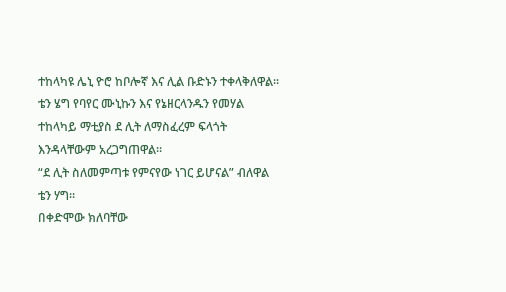ተከላካዩ ሌኒ ዮሮ ከቦሎኛ እና ሊል ቡድኑን ተቀላቅለዋል። ቴን ሄግ የባየር ሙኒኩን እና የኔዘርላንዱን የመሃል ተከላካይ ማቲያስ ደ ሊት ለማስፈረም ፍላጎት እንዳላቸውም አረጋግጠዋል።
“ደ ሊት ስለመምጣቱ የምናየው ነገር ይሆናል” ብለዋል ቴን ሃግ።
በቀድሞው ክለባቸው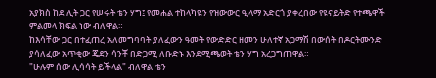አያክስ ከደ ሊት ጋር የሠሩት ቴን ሃግ፤ የመሐል ተከላካዩን የዝውውር ዒላማ አድርጎ ያቀረበው የዩናይትድ የተጫዋች ምልመላ ክፍል ነው ብለዋል።
ከእሳቸው ጋር በተፈጠረ አለመግባባት ያለፈውን ዓመት የውድድር ዘመን ሁለተኛ አጋማሽ በውሰት በዶርትሙንድ ያሳለፈው አጥቂው ጄደን ሳንቾ በድጋሚ ለቡድኑ እንደሚጫወት ቴን ሃግ አረጋግጠዋል።
"ሁሉም ሰው ሊሳሳት ይችላል" ብለዋል ቴን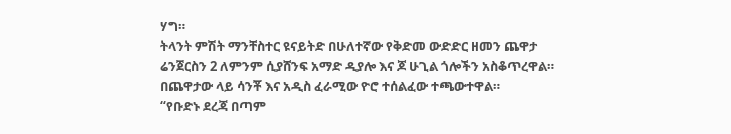ሃግ።
ትላንት ምሽት ማንቸስተር ዩናይትድ በሁለተኛው የቅድመ ውድድር ዘመን ጨዋታ ሬንጀርስን 2 ለምንም ሲያሸንፍ አማድ ዲያሎ እና ጆ ሁጊል ጎሎችን አስቆጥረዋል። በጨዋታው ላይ ሳንቾ እና አዲስ ፈራሚው ዮሮ ተሰልፈው ተጫውተዋል።
“የቡድኑ ደረጃ በጣም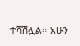ተሻሽሏል። አሁን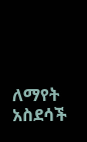ለማየት አስደሳች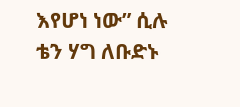እየሆነ ነው” ሲሉ ቴን ሃግ ለቡድኑ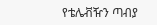የቴሌቭዥን ጣብያ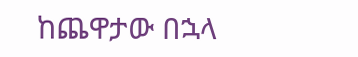ከጨዋታው በኋላ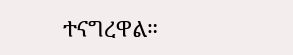ተናግረዋል።